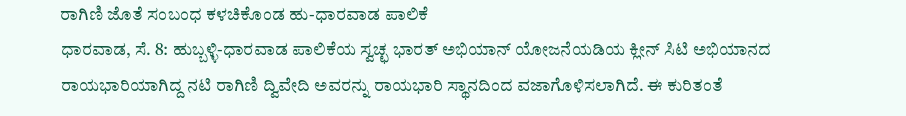ರಾಗಿಣಿ ಜೊತೆ ಸಂಬಂಧ ಕಳಚಿಕೊಂಡ ಹು-ಧಾರವಾಡ ಪಾಲಿಕೆ
ಧಾರವಾಡ, ಸೆ. 8: ಹುಬ್ಬಳ್ಳಿ-ಧಾರವಾಡ ಪಾಲಿಕೆಯ ಸ್ವಚ್ಛ ಭಾರತ್ ಅಭಿಯಾನ್ ಯೋಜನೆಯಡಿಯ ಕ್ಲೀನ್ ಸಿಟಿ ಅಭಿಯಾನದ ರಾಯಭಾರಿಯಾಗಿದ್ದ ನಟಿ ರಾಗಿಣಿ ದ್ವಿವೇದಿ ಅವರನ್ನು ರಾಯಭಾರಿ ಸ್ಥಾನದಿಂದ ವಜಾಗೊಳಿಸಲಾಗಿದೆ. ಈ ಕುರಿತಂತೆ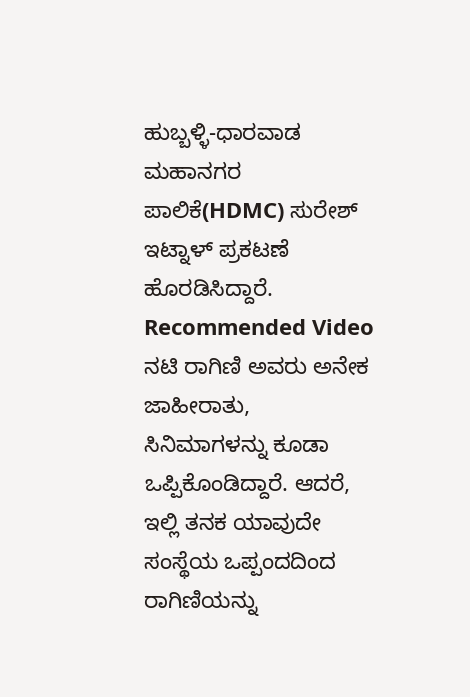ಹುಬ್ಬಳ್ಳಿ-ಧಾರವಾಡ ಮಹಾನಗರ ಪಾಲಿಕೆ(HDMC) ಸುರೇಶ್ ಇಟ್ನಾಳ್ ಪ್ರಕಟಣೆ ಹೊರಡಿಸಿದ್ದಾರೆ.
Recommended Video
ನಟಿ ರಾಗಿಣಿ ಅವರು ಅನೇಕ ಜಾಹೀರಾತು, ಸಿನಿಮಾಗಳನ್ನು ಕೂಡಾ ಒಪ್ಪಿಕೊಂಡಿದ್ದಾರೆ. ಆದರೆ, ಇಲ್ಲಿ ತನಕ ಯಾವುದೇ ಸಂಸ್ಥೆಯ ಒಪ್ಪಂದದಿಂದ ರಾಗಿಣಿಯನ್ನು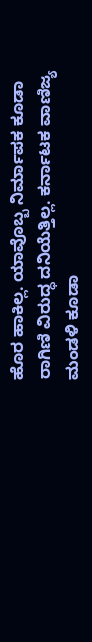ಹೊರ ಹಾಕಿಲ್ಲ. ಯಾವೊಬ್ಬ ನಿರ್ಮಾಪಕ ಕೂಡಾ ರಾಗಿಣಿ ವಿರುದ್ಧ ದನಿಯೆತ್ತಿಲ್ಲ. ಕರ್ನಾಟಕ ವಾಣಿಜ್ಯ ಮಂಡಳಿ ಕೂಡಾ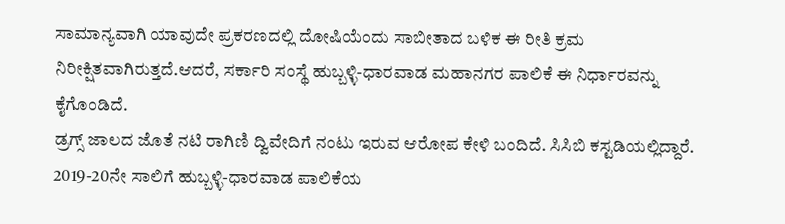ಸಾಮಾನ್ಯವಾಗಿ ಯಾವುದೇ ಪ್ರಕರಣದಲ್ಲಿ ದೋಷಿಯೆಂದು ಸಾಬೀತಾದ ಬಳಿಕ ಈ ರೀತಿ ಕ್ರಮ ನಿರೀಕ್ಷಿತವಾಗಿರುತ್ತದೆ.ಆದರೆ, ಸರ್ಕಾರಿ ಸಂಸ್ಥೆ ಹುಬ್ಬಳ್ಳಿ-ಧಾರವಾಡ ಮಹಾನಗರ ಪಾಲಿಕೆ ಈ ನಿರ್ಧಾರವನ್ನು ಕೈಗೊಂಡಿದೆ.
ಡ್ರಗ್ಸ್ ಜಾಲದ ಜೊತೆ ನಟಿ ರಾಗಿಣಿ ದ್ವಿವೇದಿಗೆ ನಂಟು ಇರುವ ಆರೋಪ ಕೇಳಿ ಬಂದಿದೆ. ಸಿಸಿಬಿ ಕಸ್ಟಡಿಯಲ್ಲಿದ್ದಾರೆ. 2019-20ನೇ ಸಾಲಿಗೆ ಹುಬ್ಬಳ್ಳಿ-ಧಾರವಾಡ ಪಾಲಿಕೆಯ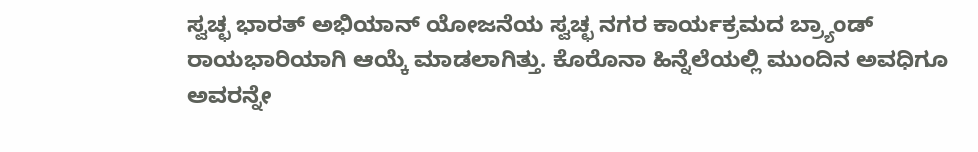ಸ್ವಚ್ಛ ಭಾರತ್ ಅಭಿಯಾನ್ ಯೋಜನೆಯ ಸ್ವಚ್ಛ ನಗರ ಕಾರ್ಯಕ್ರಮದ ಬ್ರ್ಯಾಂಡ್ ರಾಯಭಾರಿಯಾಗಿ ಆಯ್ಕೆ ಮಾಡಲಾಗಿತ್ತು. ಕೊರೊನಾ ಹಿನ್ನೆಲೆಯಲ್ಲಿ ಮುಂದಿನ ಅವಧಿಗೂ ಅವರನ್ನೇ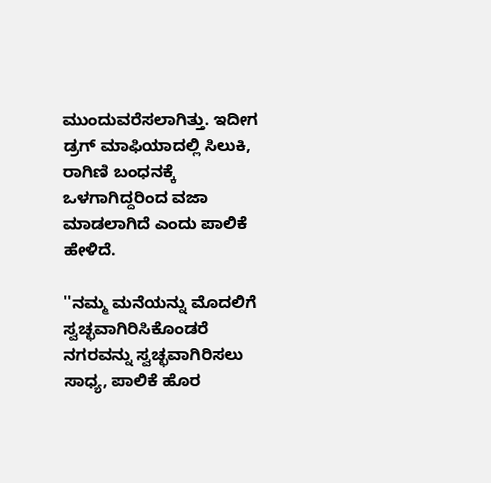ಮುಂದುವರೆಸಲಾಗಿತ್ತು. ಇದೀಗ ಡ್ರಗ್ ಮಾಫಿಯಾದಲ್ಲಿ ಸಿಲುಕಿ, ರಾಗಿಣಿ ಬಂಧನಕ್ಕೆ ಒಳಗಾಗಿದ್ದರಿಂದ ವಜಾ ಮಾಡಲಾಗಿದೆ ಎಂದು ಪಾಲಿಕೆ ಹೇಳಿದೆ.

''ನಮ್ಮ ಮನೆಯನ್ನು ಮೊದಲಿಗೆ ಸ್ವಚ್ಛವಾಗಿರಿಸಿಕೊಂಡರೆ ನಗರವನ್ನು ಸ್ವಚ್ಛವಾಗಿರಿಸಲು ಸಾಧ್ಯ, ಪಾಲಿಕೆ ಹೊರ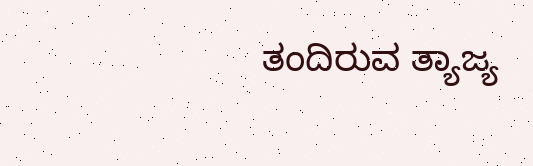ತಂದಿರುವ ತ್ಯಾಜ್ಯ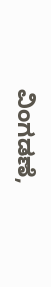ವಿಂಗಡಣೆ,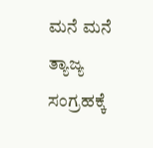ಮನೆ ಮನೆ ತ್ಯಾಜ್ಯ ಸಂಗ್ರಹಕ್ಕೆ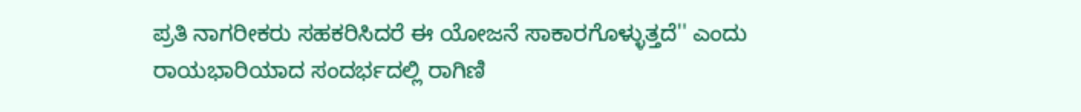ಪ್ರತಿ ನಾಗರೀಕರು ಸಹಕರಿಸಿದರೆ ಈ ಯೋಜನೆ ಸಾಕಾರಗೊಳ್ಳುತ್ತದೆ'' ಎಂದು ರಾಯಭಾರಿಯಾದ ಸಂದರ್ಭದಲ್ಲಿ ರಾಗಿಣಿ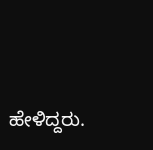ಹೇಳಿದ್ದರು.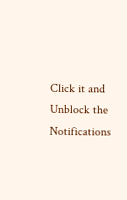Click it and Unblock the Notifications